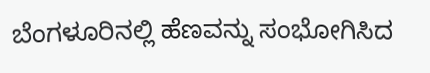ಬೆಂಗಳೂರಿನಲ್ಲಿ ಹೆಣವನ್ನು ಸಂಭೋಗಿಸಿದ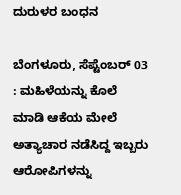ದುರುಳರ ಬಂಧನ

ಬೆಂಗಳೂರು, ಸೆಪ್ಟೆಂಬರ್ 03 : ಮಹಿಳೆಯನ್ನು ಕೊಲೆ ಮಾಡಿ ಆಕೆಯ ಮೇಲೆ ಅತ್ಯಾಚಾರ ನಡೆಸಿದ್ದ ಇಬ್ಬರು ಆರೋಪಿಗಳನ್ನು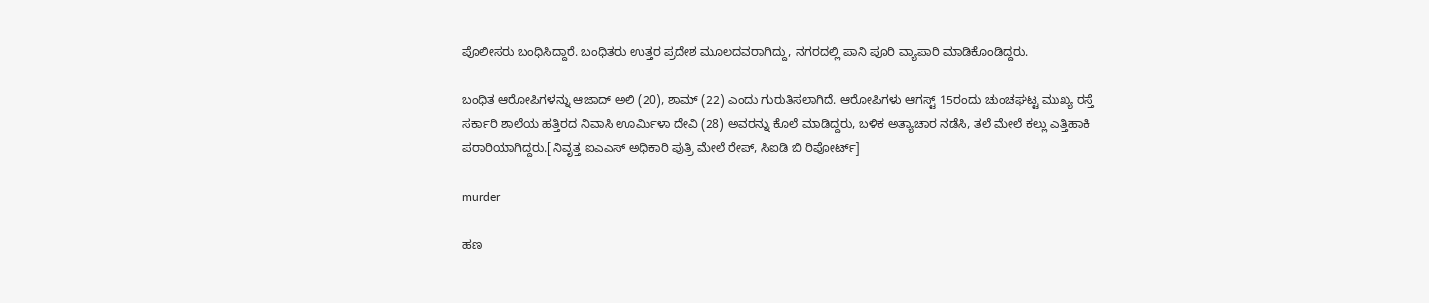ಪೊಲೀಸರು ಬಂಧಿಸಿದ್ದಾರೆ. ಬಂಧಿತರು ಉತ್ತರ ಪ್ರದೇಶ ಮೂಲದವರಾಗಿದ್ದು, ನಗರದಲ್ಲಿ ಪಾನಿ ಪೂರಿ ವ್ಯಾಪಾರಿ ಮಾಡಿಕೊಂಡಿದ್ದರು.

ಬಂಧಿತ ಆರೋಪಿಗಳನ್ನು ಆಜಾದ್ ಅಲಿ (20), ಶಾಮ್ (22) ಎಂದು ಗುರುತಿಸಲಾಗಿದೆ. ಆರೋಪಿಗಳು ಆಗಸ್ಟ್ 15ರಂದು ಚುಂಚಘಟ್ಟ ಮುಖ್ಯ ರಸ್ತೆ ಸರ್ಕಾರಿ ಶಾಲೆಯ ಹತ್ತಿರದ ನಿವಾಸಿ ಊರ್ಮಿಳಾ ದೇವಿ (28) ಅವರನ್ನು ಕೊಲೆ ಮಾಡಿದ್ದರು, ಬಳಿಕ ಅತ್ಯಾಚಾರ ನಡೆಸಿ, ತಲೆ ಮೇಲೆ ಕಲ್ಲು ಎತ್ತಿಹಾಕಿ ಪರಾರಿಯಾಗಿದ್ದರು.[ನಿವೃತ್ತ ಐಎಎಸ್ ಅಧಿಕಾರಿ ಪುತ್ರಿ ಮೇಲೆ ರೇಪ್, ಸಿಐಡಿ ಬಿ ರಿಪೋರ್ಟ್]

murder

ಹಣ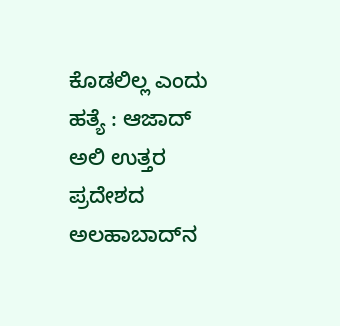ಕೊಡಲಿಲ್ಲ ಎಂದು ಹತ್ಯೆ : ಆಜಾದ್ ಅಲಿ ಉತ್ತರ ಪ್ರದೇಶದ ಅಲಹಾಬಾದ್‌ನ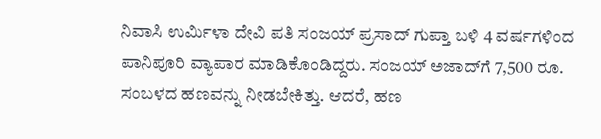ನಿವಾಸಿ ಉರ್ಮಿಳಾ ದೇವಿ ಪತಿ ಸಂಜಯ್ ಪ್ರಸಾದ್ ಗುಪ್ತಾ ಬಳಿ 4 ವರ್ಷಗಳಿಂದ ಪಾನಿಪೂರಿ ವ್ಯಾಪಾರ ಮಾಡಿಕೊಂಡಿದ್ದರು. ಸಂಜಯ್ ಅಜಾದ್‌ಗೆ 7,500 ರೂ. ಸಂಬಳದ ಹಣವನ್ನು ನೀಡಬೇಕಿತ್ತು. ಆದರೆ, ಹಣ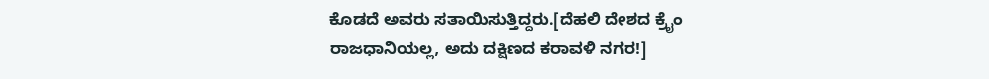ಕೊಡದೆ ಅವರು ಸತಾಯಿಸುತ್ತಿದ್ದರು.[ದೆಹಲಿ ದೇಶದ ಕ್ರೈಂ ರಾಜಧಾನಿಯಲ್ಲ, ಅದು ದಕ್ಷಿಣದ ಕರಾವಳಿ ನಗರ!]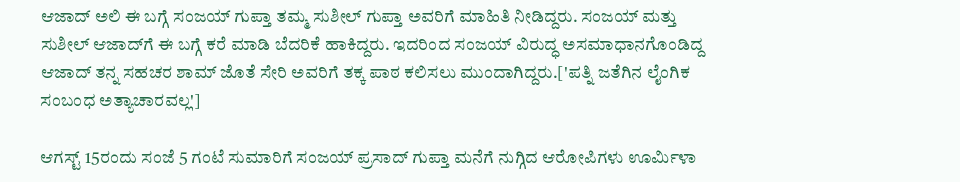ಆಜಾದ್ ಅಲಿ ಈ ಬಗ್ಗೆ ಸಂಜಯ್ ಗುಪ್ತಾ ತಮ್ಮ ಸುಶೀಲ್ ಗುಪ್ತಾ ಅವರಿಗೆ ಮಾಹಿತಿ ನೀಡಿದ್ದರು. ಸಂಜಯ್ ಮತ್ತು ಸುಶೀಲ್ ಆಜಾದ್‌ಗೆ ಈ ಬಗ್ಗೆ ಕರೆ ಮಾಡಿ ಬೆದರಿಕೆ ಹಾಕಿದ್ದರು. ಇದರಿಂದ ಸಂಜಯ್ ವಿರುದ್ಧ ಅಸಮಾಧಾನಗೊಂಡಿದ್ದ ಆಜಾದ್ ತನ್ನ ಸಹಚರ ಶಾಮ್ ಜೊತೆ ಸೇರಿ ಅವರಿಗೆ ತಕ್ಕ ಪಾಠ ಕಲಿಸಲು ಮುಂದಾಗಿದ್ದರು.['ಪತ್ನಿ ಜತೆಗಿನ ಲೈಂಗಿಕ ಸಂಬಂಧ ಅತ್ಯಾಚಾರವಲ್ಲ']

ಆಗಸ್ಟ್ 15ರಂದು ಸಂಜೆ 5 ಗಂಟೆ ಸುಮಾರಿಗೆ ಸಂಜಯ್ ಪ್ರಸಾದ್ ಗುಪ್ತಾ ಮನೆಗೆ ನುಗ್ಗಿದ ಆರೋಪಿಗಳು ಊರ್ಮಿಳಾ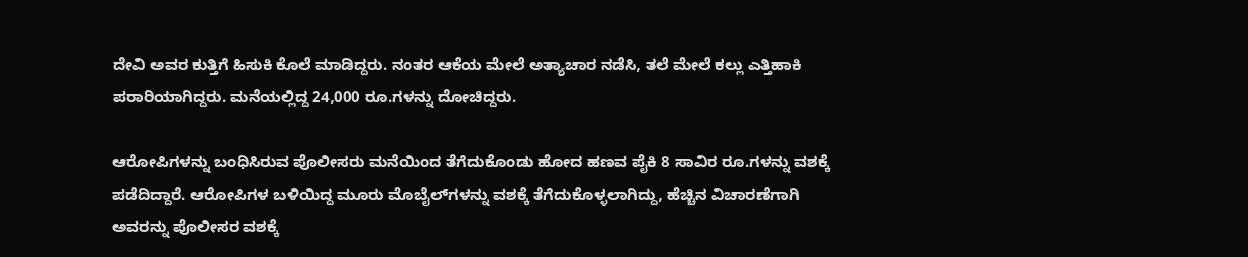ದೇವಿ ಅವರ ಕುತ್ತಿಗೆ ಹಿಸುಕಿ ಕೊಲೆ ಮಾಡಿದ್ದರು. ನಂತರ ಆಕೆಯ ಮೇಲೆ ಅತ್ಯಾಚಾರ ನಡೆಸಿ, ತಲೆ ಮೇಲೆ ಕಲ್ಲು ಎತ್ತಿಹಾಕಿ ಪರಾರಿಯಾಗಿದ್ದರು. ಮನೆಯಲ್ಲಿದ್ದ 24,000 ರೂ.ಗಳನ್ನು ದೋಚಿದ್ದರು.

ಆರೋಪಿಗಳನ್ನು ಬಂಧಿಸಿರುವ ಪೊಲೀಸರು ಮನೆಯಿಂದ ತೆಗೆದುಕೊಂಡು ಹೋದ ಹಣವ ಪೈಕಿ 8 ಸಾವಿರ ರೂ.ಗಳನ್ನು ವಶಕ್ಕೆ ಪಡೆದಿದ್ದಾರೆ. ಆರೋಪಿಗಳ ಬಳಿಯಿದ್ದ ಮೂರು ಮೊಬೈಲ್‌ಗಳನ್ನು ವಶಕ್ಕೆ ತೆಗೆದುಕೊಳ್ಳಲಾಗಿದ್ದು, ಹೆಚ್ಚಿನ ವಿಚಾರಣೆಗಾಗಿ ಅವರನ್ನು ಪೊಲೀಸರ ವಶಕ್ಕೆ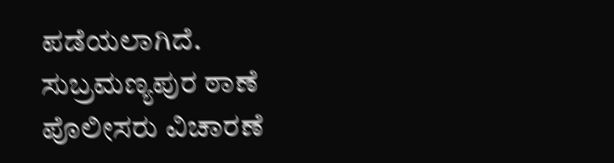ಪಡೆಯಲಾಗಿದೆ. ಸುಬ್ರಮಣ್ಯಪುರ ಠಾಣೆ ಪೊಲೀಸರು ವಿಚಾರಣೆ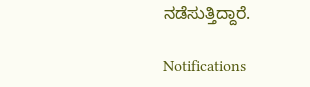ನಡೆಸುತ್ತಿದ್ದಾರೆ.

Notifications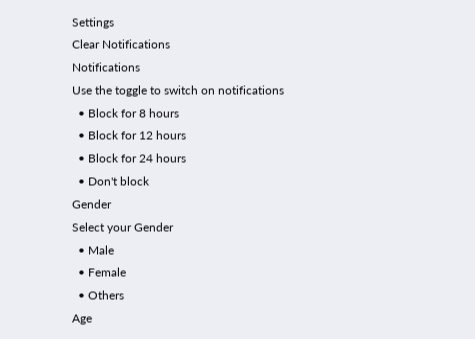Settings
Clear Notifications
Notifications
Use the toggle to switch on notifications
  • Block for 8 hours
  • Block for 12 hours
  • Block for 24 hours
  • Don't block
Gender
Select your Gender
  • Male
  • Female
  • Others
Age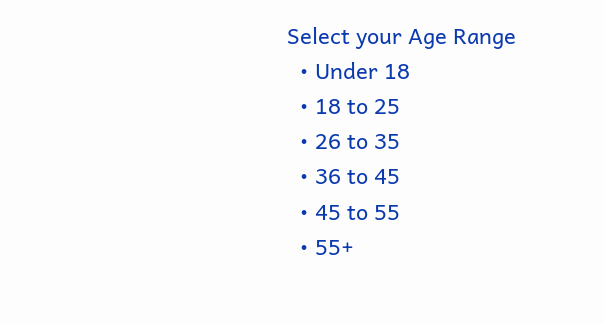Select your Age Range
  • Under 18
  • 18 to 25
  • 26 to 35
  • 36 to 45
  • 45 to 55
  • 55+